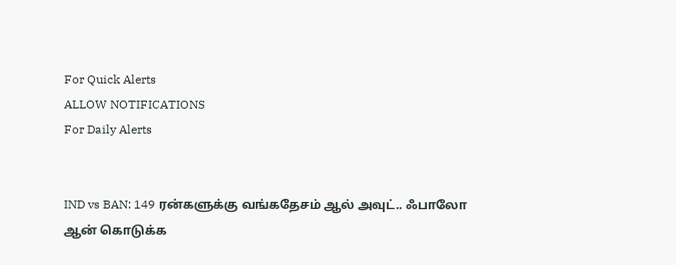For Quick Alerts
ALLOW NOTIFICATIONS
For Daily Alerts


IND vs BAN: 149 ரன்களுக்கு வங்கதேசம் ஆல் அவுட்.. ஃபாலோ ஆன் கொடுக்க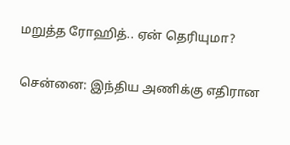மறுத்த ரோஹித்.. ஏன் தெரியுமா?

சென்னை: இந்திய அணிக்கு எதிரான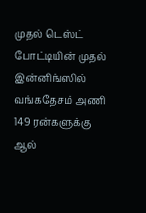முதல் டெஸ்ட் போட்டியின் முதல் இன்னிங்ஸில் வங்கதேசம் அணி 149 ரன்களுக்கு ஆல்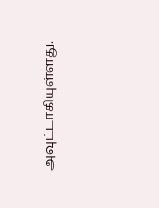அவுட்டாகியுள்ளது.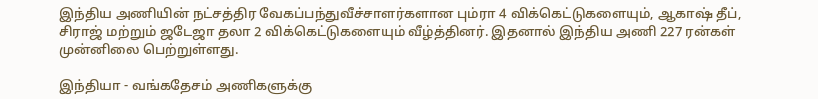இந்திய அணியின் நட்சத்திர வேகப்பந்துவீச்சாளர்களான பும்ரா 4 விக்கெட்டுகளையும், ஆகாஷ் தீப், சிராஜ் மற்றும் ஜடேஜா தலா 2 விக்கெட்டுகளையும் வீழ்த்தினர். இதனால் இந்திய அணி 227 ரன்கள் முன்னிலை பெற்றுள்ளது.

இந்தியா - வங்கதேசம் அணிகளுக்கு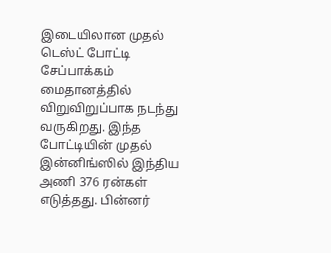இடையிலான முதல் டெஸ்ட் போட்டி சேப்பாக்கம் மைதானத்தில் விறுவிறுப்பாக நடந்து வருகிறது. இந்த போட்டியின் முதல் இன்னிங்ஸில் இந்திய அணி 376 ரன்கள் எடுத்தது. பின்னர்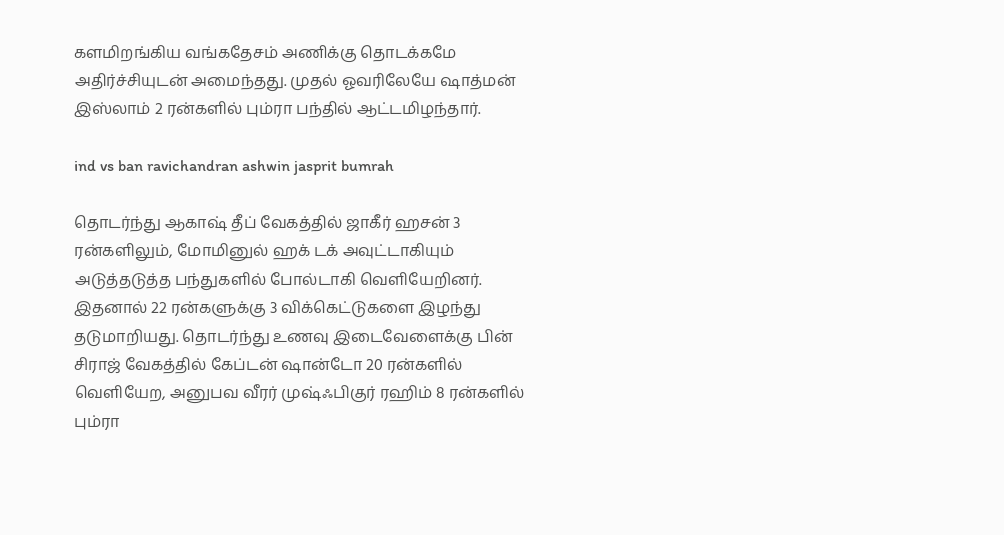களமிறங்கிய வங்கதேசம் அணிக்கு தொடக்கமே அதிர்ச்சியுடன் அமைந்தது. முதல் ஓவரிலேயே ஷாத்மன் இஸ்லாம் 2 ரன்களில் பும்ரா பந்தில் ஆட்டமிழந்தார்.

ind vs ban ravichandran ashwin jasprit bumrah

தொடர்ந்து ஆகாஷ் தீப் வேகத்தில் ஜாகீர் ஹசன் 3 ரன்களிலும், மோமினுல் ஹக் டக் அவுட்டாகியும் அடுத்தடுத்த பந்துகளில் போல்டாகி வெளியேறினர். இதனால் 22 ரன்களுக்கு 3 விக்கெட்டுகளை இழந்து தடுமாறியது. தொடர்ந்து உணவு இடைவேளைக்கு பின் சிராஜ் வேகத்தில் கேப்டன் ஷான்டோ 20 ரன்களில் வெளியேற, அனுபவ வீரர் முஷ்ஃபிகுர் ரஹிம் 8 ரன்களில் பும்ரா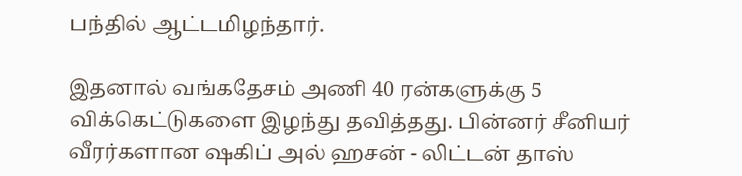பந்தில் ஆட்டமிழந்தார்.

இதனால் வங்கதேசம் அணி 40 ரன்களுக்கு 5 விக்கெட்டுகளை இழந்து தவித்தது. பின்னர் சீனியர் வீரர்களான ஷகிப் அல் ஹசன் - லிட்டன் தாஸ்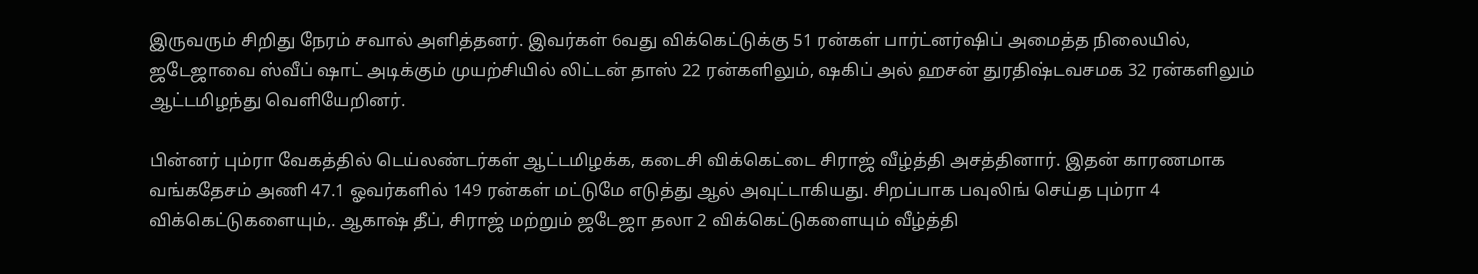இருவரும் சிறிது நேரம் சவால் அளித்தனர். இவர்கள் 6வது விக்கெட்டுக்கு 51 ரன்கள் பார்ட்னர்ஷிப் அமைத்த நிலையில், ஜடேஜாவை ஸ்வீப் ஷாட் அடிக்கும் முயற்சியில் லிட்டன் தாஸ் 22 ரன்களிலும், ஷகிப் அல் ஹசன் துரதிஷ்டவசமக 32 ரன்களிலும் ஆட்டமிழந்து வெளியேறினர்.

பின்னர் பும்ரா வேகத்தில் டெய்லண்டர்கள் ஆட்டமிழக்க, கடைசி விக்கெட்டை சிராஜ் வீழ்த்தி அசத்தினார். இதன் காரணமாக வங்கதேசம் அணி 47.1 ஓவர்களில் 149 ரன்கள் மட்டுமே எடுத்து ஆல் அவுட்டாகியது. சிறப்பாக பவுலிங் செய்த பும்ரா 4 விக்கெட்டுகளையும்,. ஆகாஷ் தீப், சிராஜ் மற்றும் ஜடேஜா தலா 2 விக்கெட்டுகளையும் வீழ்த்தி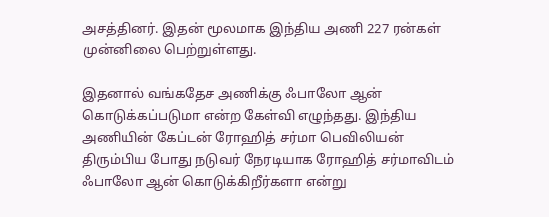அசத்தினர். இதன் மூலமாக இந்திய அணி 227 ரன்கள் முன்னிலை பெற்றுள்ளது.

இதனால் வங்கதேச அணிக்கு ஃபாலோ ஆன் கொடுக்கப்படுமா என்ற கேள்வி எழுந்தது. இந்திய அணியின் கேப்டன் ரோஹித் சர்மா பெவிலியன் திரும்பிய போது நடுவர் நேரடியாக ரோஹித் சர்மாவிடம் ஃபாலோ ஆன் கொடுக்கிறீர்களா என்று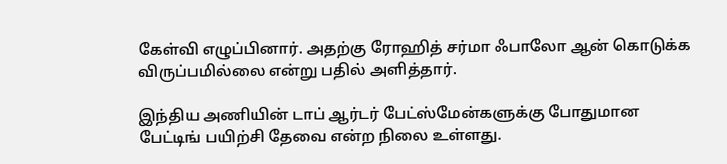கேள்வி எழுப்பினார். அதற்கு ரோஹித் சர்மா ஃபாலோ ஆன் கொடுக்க விருப்பமில்லை என்று பதில் அளித்தார்.

இந்திய அணியின் டாப் ஆர்டர் பேட்ஸ்மேன்களுக்கு போதுமான பேட்டிங் பயிற்சி தேவை என்ற நிலை உள்ளது.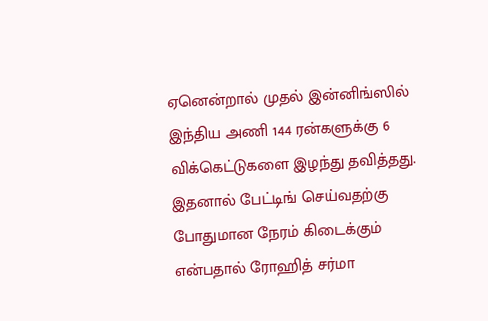ஏனென்றால் முதல் இன்னிங்ஸில் இந்திய அணி 144 ரன்களுக்கு 6 விக்கெட்டுகளை இழந்து தவித்தது. இதனால் பேட்டிங் செய்வதற்கு போதுமான நேரம் கிடைக்கும் என்பதால் ரோஹித் சர்மா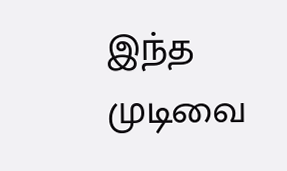இந்த முடிவை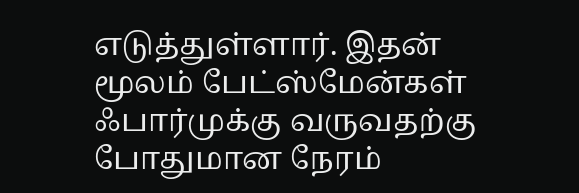எடுத்துள்ளார். இதன் மூலம் பேட்ஸ்மேன்கள் ஃபார்முக்கு வருவதற்கு போதுமான நேரம்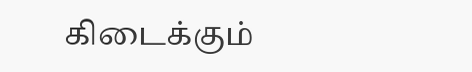கிடைக்கும்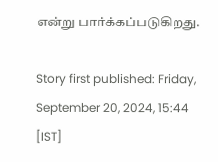என்று பார்க்கப்படுகிறது.

Story first published: Friday, September 20, 2024, 15:44 [IST]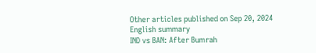Other articles published on Sep 20, 2024
English summary
IND vs BAN: After Bumrah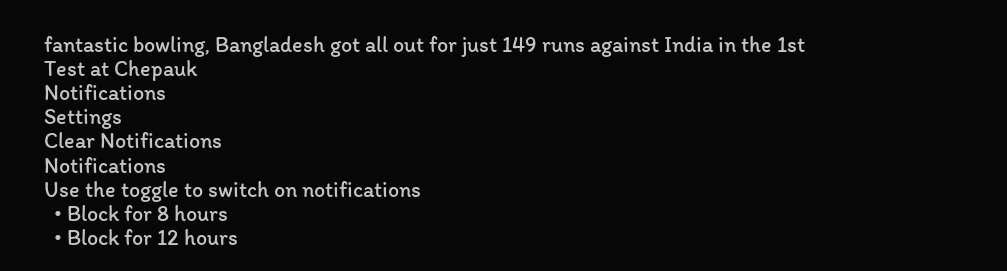fantastic bowling, Bangladesh got all out for just 149 runs against India in the 1st Test at Chepauk
Notifications
Settings
Clear Notifications
Notifications
Use the toggle to switch on notifications
  • Block for 8 hours
  • Block for 12 hours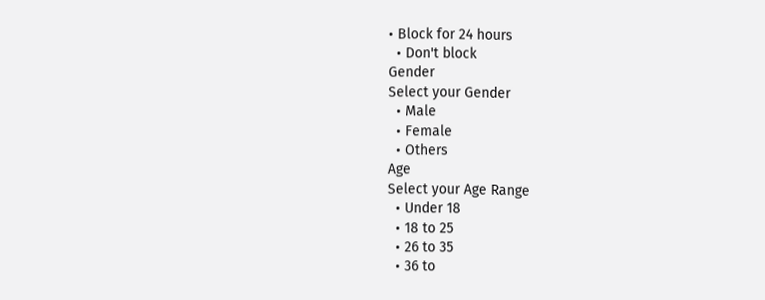• Block for 24 hours
  • Don't block
Gender
Select your Gender
  • Male
  • Female
  • Others
Age
Select your Age Range
  • Under 18
  • 18 to 25
  • 26 to 35
  • 36 to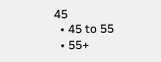45
  • 45 to 55
  • 55+